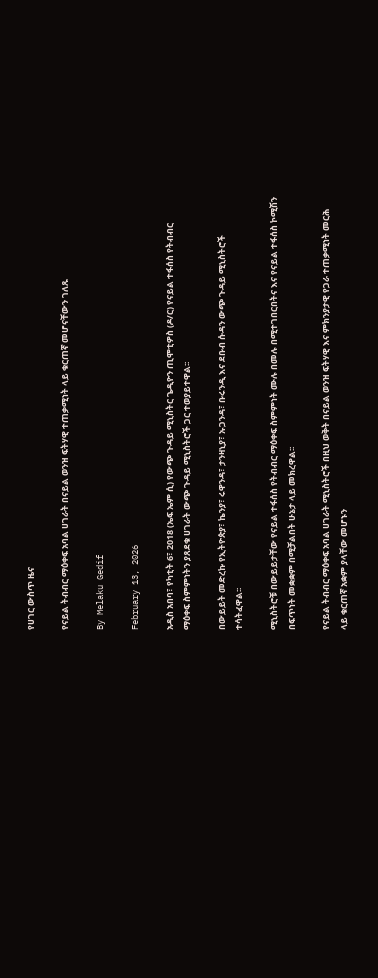የሀገር ውስጥ ዜና

የናይል ትብብር ማዕቀፍ አባል ሀገራት በናይል ወንዝ ፍትሃዊ ተጠቃሚነት ላይ ቁርጠኛ መሆናቸውን ገለጹ

By Melaku Gedif

February 13, 2026

አዲስ አበባ፣ የካቲት 6፣ 2018 (ኤፍ ኤም ሲ) የውጭ ጉዳይ ሚኒስትር ጌዲዮን ጢሞቲዎስ (ዶ/ር) የናይል ተፋሰስ የትብብር ማዕቀፍ ስምምነትን ያጸደቁ ሀገራት ውጭ ጉዳይ ሚኒስትሮች ጋር ተወያይተዋል፡፡

በውይይት መድረኩ የኢትዮጵያ፣ ኬንያ፣ ሩዋንዳ፣ ታንዛኒያ፣ ኡጋንዳ፣ ቡሩንዲ እና ደቡብ ሱዳን ውጭ ጉዳይ ሚኒስትሮች ተሳትፈዋል፡፡

ሚኒስትሮቹ በውይይታቸው የናይል ተፋሰስ የትብብር ማዕቀፍ ስምምነት ሙሉ በመሉ በሚተገበርበትና እና የናይል ተፋሰስ ኮሚሽን በፍጥነት መቋቋም በሚቻልበት ሁኔታ ላይ መክረዋል፡፡

የናይል ትብብር ማዕቀፍ አባል ሀገራት ሚኒስትሮች በዚህ ወቅት በናይል ወንዝ ፍትሃዊ እና ምክንያታዊ የጋራ ተጠቃሚነት መርሕ ላይ ቁርጠኛ አቋም ያላቸው መሆኑን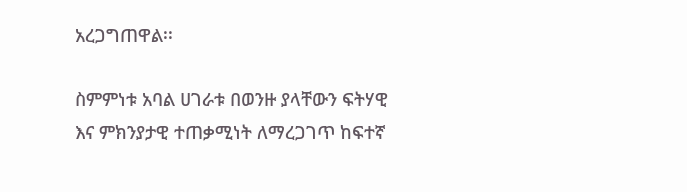አረጋግጠዋል፡፡

ስምምነቱ አባል ሀገራቱ በወንዙ ያላቸውን ፍትሃዊ እና ምክንያታዊ ተጠቃሚነት ለማረጋገጥ ከፍተኛ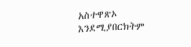አስተዋጽኦ እንደሚያበርክትም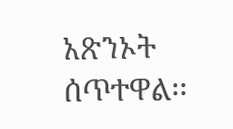አጽንኦት ሰጥተዋል፡፡